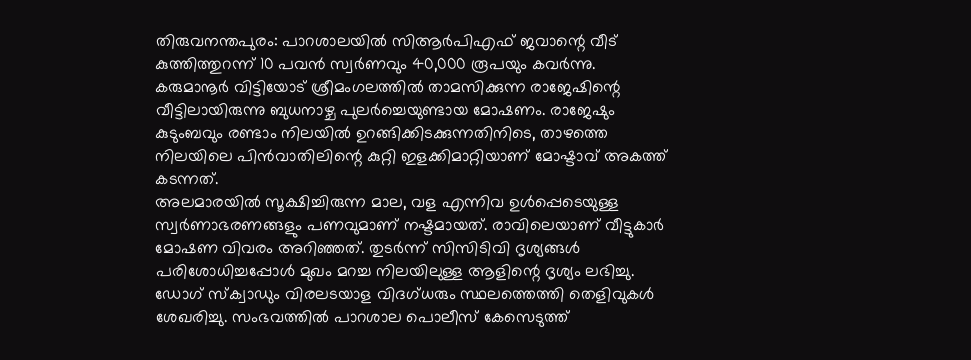തിരുവനന്തപുരം: പാറശാലയിൽ സിആർപിഎഫ് ജവാന്റെ വീട് കുത്തിത്തുറന്ന് 10 പവൻ സ്വർണവും 40,000 രൂപയും കവർന്നു. കരുമാനൂർ വിട്ടിയോട് ശ്രീമംഗലത്തിൽ താമസിക്കുന്ന രാജേഷിന്റെ വീട്ടിലായിരുന്നു ബുധനാഴ്ച പുലർച്ചെയുണ്ടായ മോഷണം. രാജേഷും കുടുംബവും രണ്ടാം നിലയിൽ ഉറങ്ങിക്കിടക്കുന്നതിനിടെ, താഴത്തെ നിലയിലെ പിൻവാതിലിന്റെ കുറ്റി ഇളക്കിമാറ്റിയാണ് മോഷ്ടാവ് അകത്ത് കടന്നത്.
അലമാരയിൽ സൂക്ഷിച്ചിരുന്ന മാല, വള എന്നിവ ഉൾപ്പെടെയുള്ള സ്വർണാഭരണങ്ങളും പണവുമാണ് നഷ്ടമായത്. രാവിലെയാണ് വീട്ടുകാർ മോഷണ വിവരം അറിഞ്ഞത്. തുടർന്ന് സിസിടിവി ദൃശ്യങ്ങൾ പരിശോധിച്ചപ്പോൾ മുഖം മറച്ച നിലയിലുള്ള ആളിന്റെ ദൃശ്യം ലഭിച്ചു. ഡോഗ് സ്ക്വാഡും വിരലടയാള വിദഗ്ധരും സ്ഥലത്തെത്തി തെളിവുകൾ ശേഖരിച്ചു. സംഭവത്തിൽ പാറശാല പൊലീസ് കേസെടുത്ത്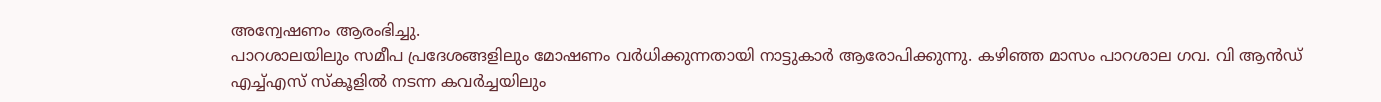അന്വേഷണം ആരംഭിച്ചു.
പാറശാലയിലും സമീപ പ്രദേശങ്ങളിലും മോഷണം വർധിക്കുന്നതായി നാട്ടുകാർ ആരോപിക്കുന്നു. കഴിഞ്ഞ മാസം പാറശാല ഗവ. വി ആൻഡ് എച്ച്എസ് സ്കൂളിൽ നടന്ന കവർച്ചയിലും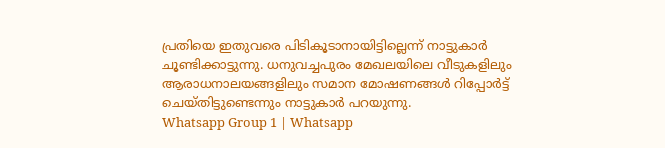പ്രതിയെ ഇതുവരെ പിടികൂടാനായിട്ടില്ലെന്ന് നാട്ടുകാർ ചൂണ്ടിക്കാട്ടുന്നു. ധനുവച്ചപുരം മേഖലയിലെ വീടുകളിലും ആരാധനാലയങ്ങളിലും സമാന മോഷണങ്ങൾ റിപ്പോർട്ട് ചെയ്തിട്ടുണ്ടെന്നും നാട്ടുകാർ പറയുന്നു.
Whatsapp Group 1 | Whatsapp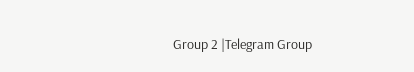Group 2 |Telegram Group